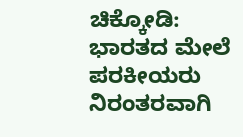ಚಿಕ್ಕೋಡಿ: ಭಾರತದ ಮೇಲೆ ಪರಕೀಯರು ನಿರಂತರವಾಗಿ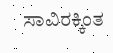ಸಾವಿರಕ್ಕಿಂತ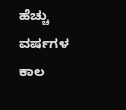ಹೆಚ್ಚು ವರ್ಷಗಳ ಕಾಲ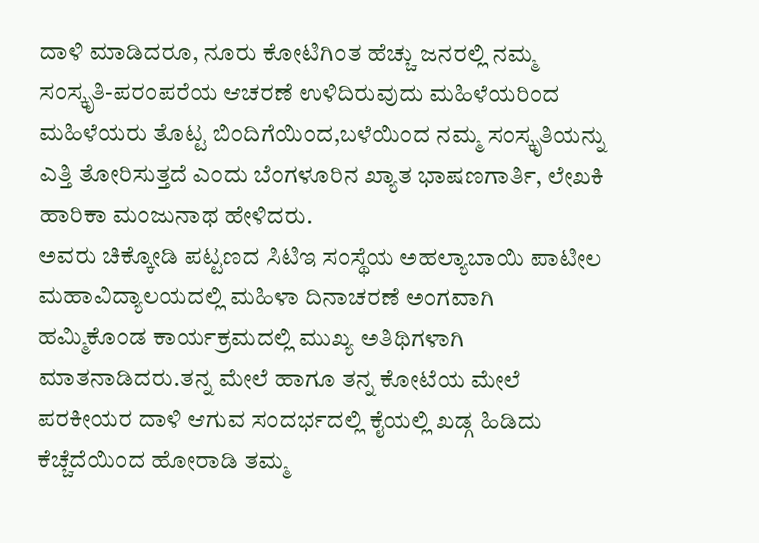ದಾಳಿ ಮಾಡಿದರೂ, ನೂರು ಕೋಟಿಗಿಂತ ಹೆಚ್ಚು ಜನರಲ್ಲಿ ನಮ್ಮ ಸಂಸ್ಕೃತಿ-ಪರಂಪರೆಯ ಆಚರಣೆ ಉಳಿದಿರುವುದು ಮಹಿಳೆಯರಿಂದ
ಮಹಿಳೆಯರು ತೊಟ್ಟ ಬಿಂದಿಗೆಯಿಂದ,ಬಳೆಯಿಂದ ನಮ್ಮ ಸಂಸ್ಕೃತಿಯನ್ನು ಎತ್ತಿ ತೋರಿಸುತ್ತದೆ ಎಂದು ಬೆಂಗಳೂರಿನ ಖ್ಯಾತ ಭಾಷಣಗಾರ್ತಿ, ಲೇಖಕಿ ಹಾರಿಕಾ ಮಂಜುನಾಥ ಹೇಳಿದರು.
ಅವರು ಚಿಕ್ಕೋಡಿ ಪಟ್ಟಣದ ಸಿಟಿಇ ಸಂಸ್ಥೆಯ ಅಹಲ್ಯಾಬಾಯಿ ಪಾಟೀಲ ಮಹಾವಿದ್ಯಾಲಯದಲ್ಲಿ ಮಹಿಳಾ ದಿನಾಚರಣೆ ಅಂಗವಾಗಿ ಹಮ್ಮಿಕೊಂಡ ಕಾರ್ಯಕ್ರಮದಲ್ಲಿ ಮುಖ್ಯ ಅತಿಥಿಗಳಾಗಿ ಮಾತನಾಡಿದರು.ತನ್ನ ಮೇಲೆ ಹಾಗೂ ತನ್ನ ಕೋಟೆಯ ಮೇಲೆ ಪರಕೀಯರ ದಾಳಿ ಆಗುವ ಸಂದರ್ಭದಲ್ಲಿ ಕೈಯಲ್ಲಿ ಖಡ್ಗ ಹಿಡಿದು ಕೆಚ್ಚೆದೆಯಿಂದ ಹೋರಾಡಿ ತಮ್ಮ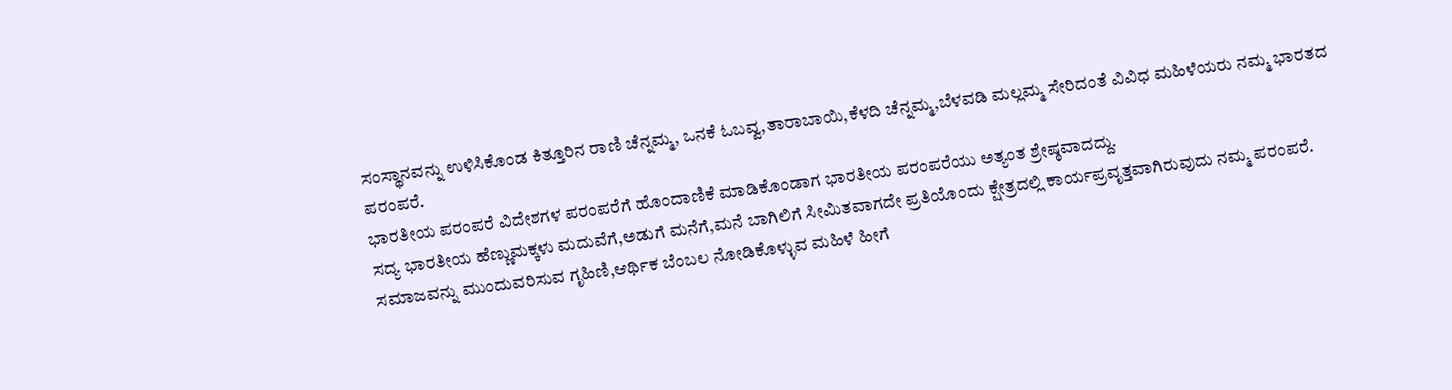ಸಂಸ್ಥಾನವನ್ನು ಉಳಿಸಿಕೊಂಡ ಕಿತ್ತೂರಿನ ರಾಣಿ ಚೆನ್ನಮ್ಮ, ಒನಕೆ ಓಬವ್ವ,ತಾರಾಬಾಯಿ,ಕೆಳದಿ ಚೆನ್ನಮ್ಮ,ಬೆಳವಡಿ ಮಲ್ಲಮ್ಮ ಸೇರಿದಂತೆ ವಿವಿಧ ಮಹಿಳೆಯರು ನಮ್ಮ ಭಾರತದ ಪರಂಪರೆ.
ಭಾರತೀಯ ಪರಂಪರೆ ವಿದೇಶಗಳ ಪರಂಪರೆಗೆ ಹೊಂದಾಣಿಕೆ ಮಾಡಿಕೊಂಡಾಗ ಭಾರತೀಯ ಪರಂಪರೆಯು ಅತ್ಯಂತ ಶ್ರೇಷ್ಠವಾದದ್ದು.
ಸದ್ಯ ಭಾರತೀಯ ಹೆಣ್ಣುಮಕ್ಕಳು ಮದುವೆಗೆ,ಅಡುಗೆ ಮನೆಗೆ,ಮನೆ ಬಾಗಿಲಿಗೆ ಸೀಮಿತವಾಗದೇ ಪ್ರತಿಯೊಂದು ಕ್ಷೇತ್ರದಲ್ಲಿ ಕಾರ್ಯಪ್ರವೃತ್ತವಾಗಿರುವುದು ನಮ್ಮ ಪರಂಪರೆ. ಸಮಾಜವನ್ನು ಮುಂದುವರಿಸುವ ಗೃಹಿಣಿ,ಆರ್ಥಿಕ ಬೆಂಬಲ ನೋಡಿಕೊಳ್ಳುವ ಮಹಿಳೆ ಹೀಗೆ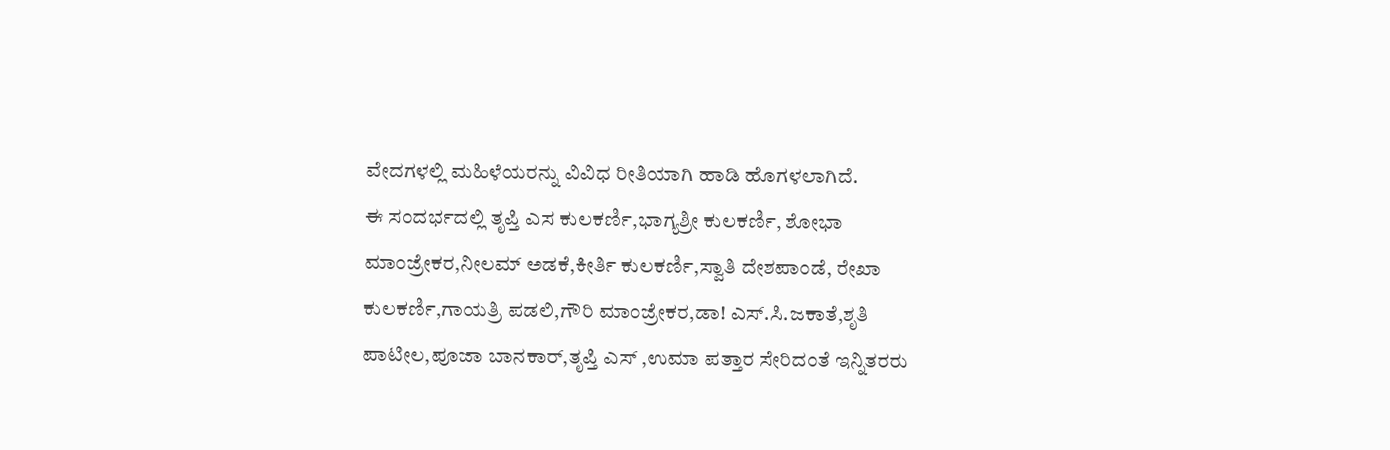ವೇದಗಳಲ್ಲಿ ಮಹಿಳೆಯರನ್ನು ವಿವಿಧ ರೀತಿಯಾಗಿ ಹಾಡಿ ಹೊಗಳಲಾಗಿದೆ.
ಈ ಸಂದರ್ಭದಲ್ಲಿ ತೃಪ್ತಿ ಎಸ ಕುಲಕರ್ಣಿ,ಭಾಗ್ಯಶ್ರೀ ಕುಲಕರ್ಣಿ, ಶೋಭಾ ಮಾಂಜ್ರೇಕರ,ನೀಲಮ್ ಅಡಕೆ,ಕೀರ್ತಿ ಕುಲಕರ್ಣಿ,ಸ್ವಾತಿ ದೇಶಪಾಂಡೆ, ರೇಖಾ ಕುಲಕರ್ಣಿ,ಗಾಯತ್ರಿ ಪಡಲಿ,ಗೌರಿ ಮಾಂಜ್ರೇಕರ,ಡಾ! ಎಸ್.ಸಿ.ಜಕಾತೆ,ಶೃತಿ ಪಾಟೀಲ,ಪೂಜಾ ಬಾನಕಾರ್,ತೃಪ್ತಿ ಎಸ್ ,ಉಮಾ ಪತ್ತಾರ ಸೇರಿದಂತೆ ಇನ್ನಿತರರು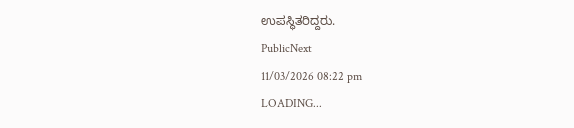ಉಪಸ್ಥಿತರಿದ್ದರು.
PublicNext
11/03/2026 08:22 pm
LOADING...